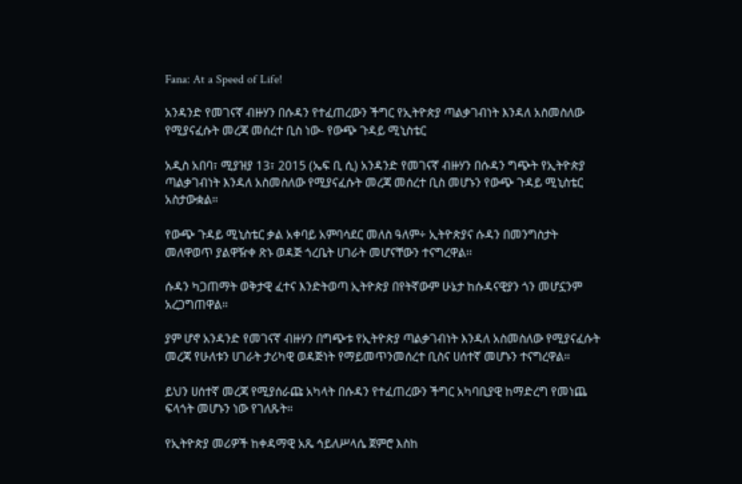Fana: At a Speed of Life!

አንዳንድ የመገናኛ ብዙሃን በሱዳን የተፈጠረውን ችግር የኢትዮጵያ ጣልቃገብነት እንዳለ አስመስለው የሚያናፈሱት መረጃ መሰረተ ቢስ ነው- የውጭ ጉዳይ ሚኒስቴር

አዲስ አበባ፣ ሚያዝያ 13፣ 2015 (ኤፍ ቢ ሲ) አንዳንድ የመገናኛ ብዙሃን በሱዳን ግጭት የኢትዮጵያ ጣልቃገብነት እንዳለ አስመስለው የሚያናፈሱት መረጃ መሰረተ ቢስ መሆኑን የውጭ ጉዳይ ሚኒስቴር አስታውቋል።

የውጭ ጉዳይ ሚኒስቴር ቃል አቀባይ አምባሳደር መለስ ዓለም÷ ኢትዮጵያና ሱዳን በመንግስታት መለዋወጥ ያልዋዥቀ ጽኑ ወዳጅ ጎረቤት ሀገራት መሆናቸውን ተናግረዋል፡፡

ሱዳን ካጋጠማት ወቅታዊ ፈተና እንድትወጣ ኢትዮጵያ በየትኛውም ሁኔታ ከሱዳናዊያን ጎን መሆኗንም አረጋግጠዋል።

ያም ሆኖ አንዳንድ የመገናኛ ብዙሃን በግጭቱ የኢትዮጵያ ጣልቃገብነት እንዳለ አስመስለው የሚያናፈሱት መረጃ የሁለቱን ሀገራት ታሪካዊ ወዳጅነት የማይመጥንመሰረተ ቢስና ሀሰተኛ መሆኑን ተናግረዋል።

ይህን ሀሰተኛ መረጃ የሚያሰራጩ አካላት በሱዳን የተፈጠረውን ችግር አካባቢያዊ ከማድረግ የመነጨ ፍላጎት መሆኑን ነው የገለጹት።

የኢትዮጵያ መሪዎች ከቀዳማዊ አጼ ኅይለሥላሴ ጀምሮ እስከ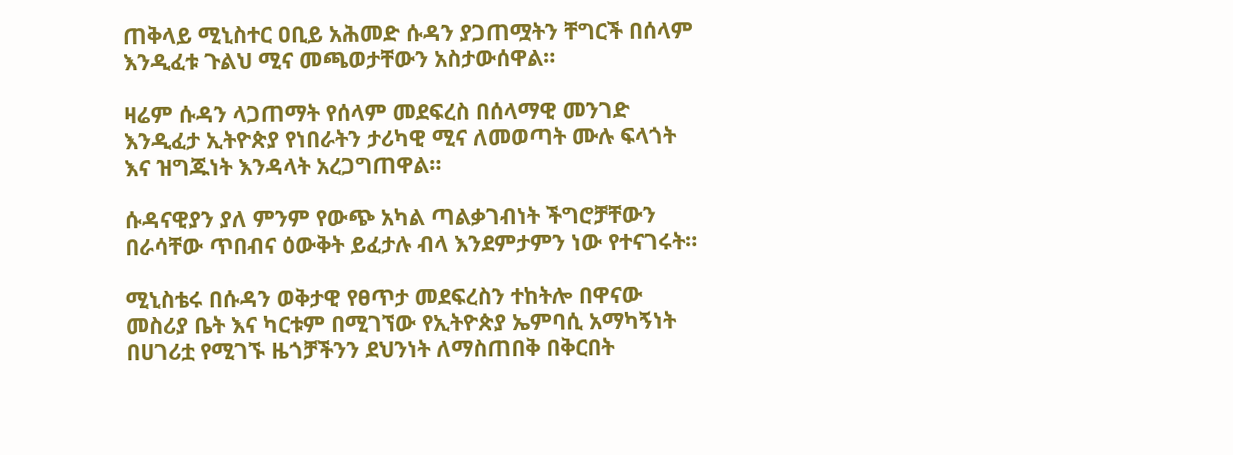ጠቅላይ ሚኒስተር ዐቢይ አሕመድ ሱዳን ያጋጠሟትን ቸግርች በሰላም እንዲፈቱ ጉልህ ሚና መጫወታቸውን አስታውሰዋል።

ዛሬም ሱዳን ላጋጠማት የሰላም መደፍረስ በሰላማዊ መንገድ እንዲፈታ ኢትዮጵያ የነበራትን ታሪካዊ ሚና ለመወጣት ሙሉ ፍላጎት እና ዝግጁነት እንዳላት አረጋግጠዋል።

ሱዳናዊያን ያለ ምንም የውጭ አካል ጣልቃገብነት ችግሮቻቸውን በራሳቸው ጥበብና ዕውቅት ይፈታሉ ብላ እንደምታምን ነው የተናገሩት።

ሚኒስቴሩ በሱዳን ወቅታዊ የፀጥታ መደፍረስን ተከትሎ በዋናው መስሪያ ቤት እና ካርቱም በሚገኘው የኢትዮጵያ ኤምባሲ አማካኝነት በሀገሪቷ የሚገኙ ዜጎቻችንን ደህንነት ለማስጠበቅ በቅርበት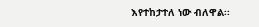እየተከታተለ ነው ብለዋል፡፡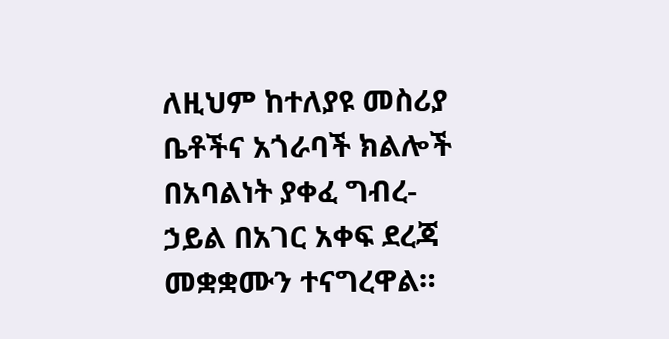ለዚህም ከተለያዩ መስሪያ ቤቶችና አጎራባች ክልሎች በአባልነት ያቀፈ ግብረ-ኃይል በአገር አቀፍ ደረጃ መቋቋሙን ተናግረዋል።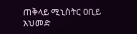ጠቅላይ ሚኒስትር ዐቢይ አህመድ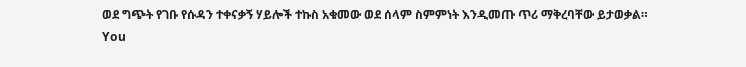ወደ ግጭት የገቡ የሱዳን ተቀናቃኝ ሃይሎች ተኩስ አቁመው ወደ ሰላም ስምምነት እንዲመጡ ጥሪ ማቅረባቸው ይታወቃል።
You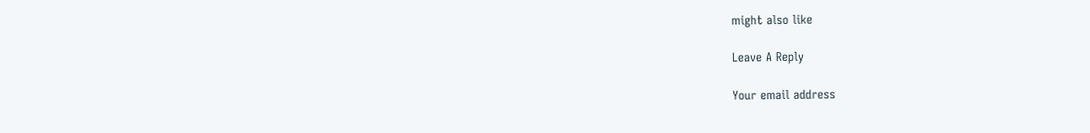might also like

Leave A Reply

Your email address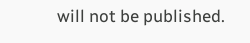will not be published.